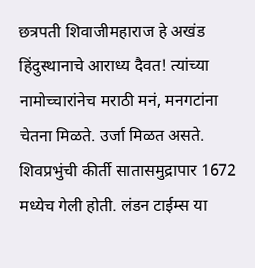छत्रपती शिवाजीमहाराज हे अखंड हिंदुस्थानाचे आराध्य दैवत! त्यांच्या नामोच्चारांनेच मराठी मनं, मनगटांना चेतना मिळते. उर्जा मिळत असते. शिवप्रभुंची कीर्ती सातासमुद्रापार 1672 मध्येच गेली होती. लंडन टाईम्स या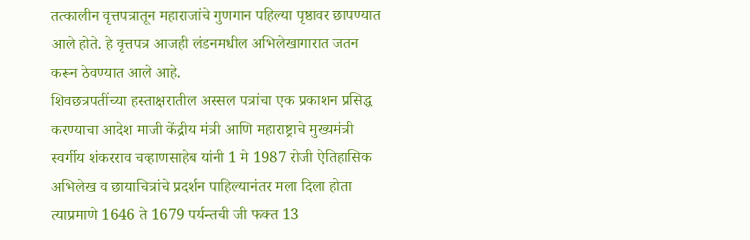तत्कालीन वृत्तपत्रातून महाराजांचे गुणगान पहिल्या पृष्ठावर छापण्यात आले होते. हे वृत्तपत्र आजही लंडनमधील अभिलेखागारात जतन करून ठेवण्यात आले आहे.
शिवछत्रपतींच्या हस्ताक्षरातील अस्सल पत्रांचा एक प्रकाशन प्रसिद्ध करण्याचा आदेश माजी केंद्रीय मंत्री आणि महाराष्ट्राचे मुख्यमंत्री स्वर्गीय शंकरराव चव्हाणसाहेब यांनी 1 मे 1987 रोजी ऐतिहासिक अभिलेख व छायाचित्रांचे प्रदर्शन पाहिल्यानंतर मला दिला होता त्याप्रमाणे 1646 ते 1679 पर्यन्तची जी फक्त 13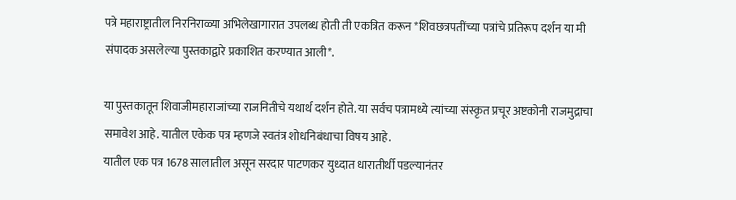पत्रे महाराष्ट्रातील निरनिराळ्या अभिलेखागारात उपलब्ध होती ती एकत्रित करून *शिवछत्रपतींच्या पत्रांचे प्रतिरूप दर्शन या मी संपादक असलेल्या पुस्तकाद्वारे प्रकाशित करण्यात आली*.

या पुस्तकातून शिवाजीमहाराजांच्या राजनितीचे यथार्थ दर्शन होते. या सर्वच पत्रामध्ये त्यांच्या संस्कृत प्रचूर अष्टकोनी राजमुद्राचा समावेश आहे. यातील एकेक पत्र म्हणजे स्वतंत्र शोधनिबंधाचा विषय आहे.
यातील एक पत्र 1678 सालातील असून सरदार पाटणकर युध्दात धारातीर्थी पडल्यानंतर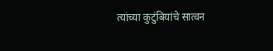त्यांच्या कुटुंबियांचे सात्वन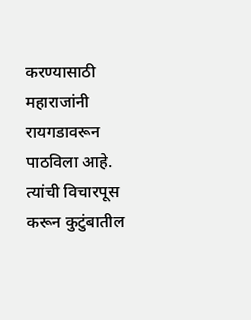करण्यासाठी महाराजांनी रायगडावरून पाठविला आहे. त्यांची विचारपूस करून कुटुंबातील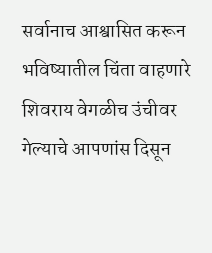सर्वानाच आश्वासित करून भविष्यातील चिंता वाहणारे शिवराय वेगळीच उंचीवर गेल्याचे आपणांस दिसून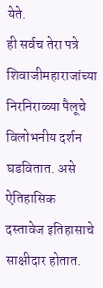येते.
ही सर्वच तेरा पत्रे शिवाजीमहाराजांच्या निरनिराळ्या पैलूचे विलोभनीय दर्शन घडवितात. असे ऐतिहासिक दस्तावेज इतिहासाचे साक्षीदार होतात.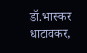डॉ.भास्कर धाटावकर,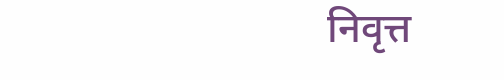निवृत्त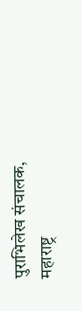पुराभिलेख संचालक, महाराष्ट्र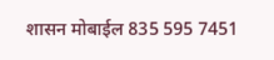शासन मोबाईल 835 595 7451